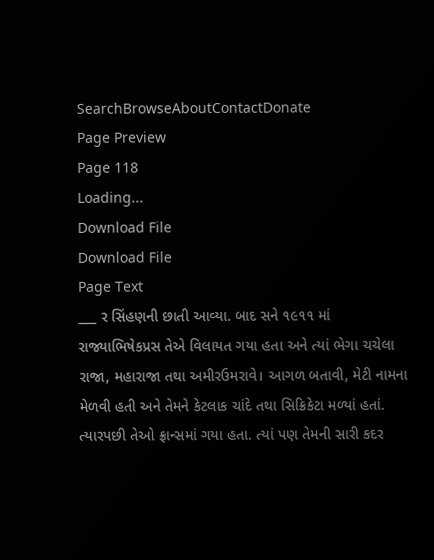SearchBrowseAboutContactDonate
Page Preview
Page 118
Loading...
Download File
Download File
Page Text
___ ર સિંહણની છાતી આવ્યા. બાદ સને ૧૯૧૧ માં રાજ્યાભિષેકપ્રસ તેએ વિલાયત ગયા હતા અને ત્યાં ભેગા ચચેલા રાજા, મહારાજા તથા અમીરઉમરાવે। આગળ બતાવી, મેટી નામના મેળવી હતી અને તેમને કેટલાક ચાંદે તથા સિક્રિકેટા મળ્યાં હતાં. ત્યારપછી તેઓ ફ્રાન્સમાં ગયા હતા. ત્યાં પણ તેમની સારી કદર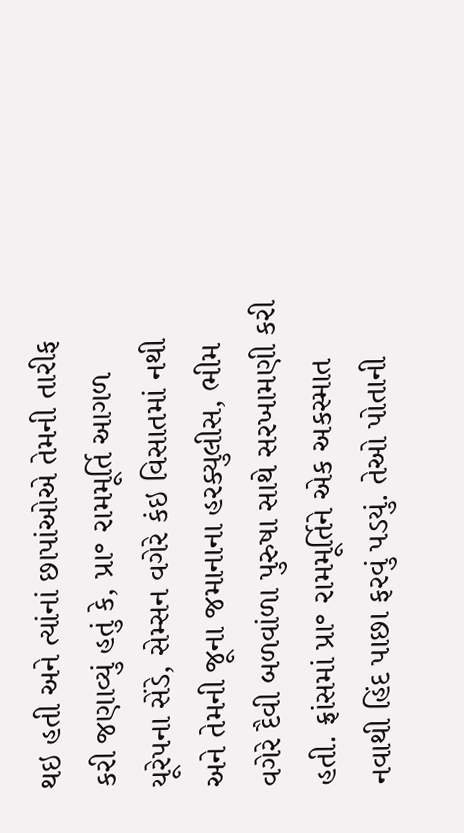થઇ હતી અને ત્યાંનાં છાપાંઓએ તેમની તારીફ કરી જણાવ્યું હતું કે, પ્રા॰ રામમૂર્તિ આગળ યૂરેપના સેંડે, સેમ્સન વગેરે કંઇ વિસાતમાં નથી અને તેમની જૂના જમાનાના હરક્યુલીસ, ભીમ વગેરે દૈવી બળવાંળા પુરુષા સાથે સરખામણી કરી હતી. ફ્રાંસમાં પ્રા॰ રામમૂર્તિને એક અકસ્માત નવાથી હિંદ પાછા ફરવું પડયું. તેઓ પોતાની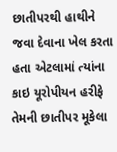છાતીપરથી હાથીને જવા દેવાના ખેલ કરતા હતા એટલામાં ત્યાંના કાઇ યૂરોપીયન હરીફે તેમની છાતીપર મૂકેલા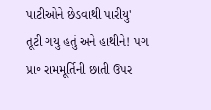પાટીઓને છેડવાથી પારીયુ' તૂટી ગયુ હતું અને હાથીને! પગ પ્રા॰ રામમૂર્તિની છાતી ઉપર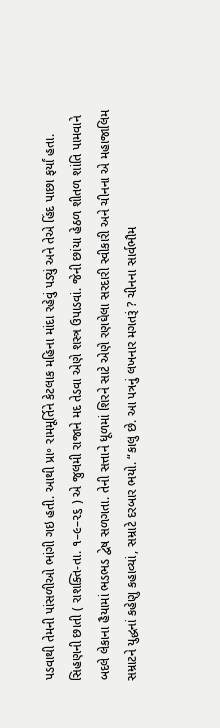પડવાથી તેમની પાંસળીઓ ભાંગી ગઇ હતી. આથી પ્રા॰ રામમૂર્તિને કેટલાક મહિના માંદા રહેવું પડ્યું અને તેએ હિંદ પાછા ફર્યાં હતા. સિહણની છાતી ( રાશક્તિ-તા. ૧–૯–૨૬ ) એ જુલમી રાજાને મદ તેડવા એણે શસ્ત્ર ઉપાડવાં. જેની છાંયા હેઠળ શીતળ શાંતિ પામવાને બદલે લેકાના હૈયામાં ભડભડ દ્વેષ સળગતા. તેની સત્તાને ધૂળમાં શિરને સાટે એણે રણઘેલા સરદારી સ્વીકારી અને ચીનના એ મહાજાલિમ સમ્રાટને યુદ્ધનાં કહેણુ કહાવ્યાં, સમ્રાટે દરબાર ભયો. “કાલુ છે. આ પત્રનું લખનાર મગતરૂં ? ચીનના સાર્વભૌમ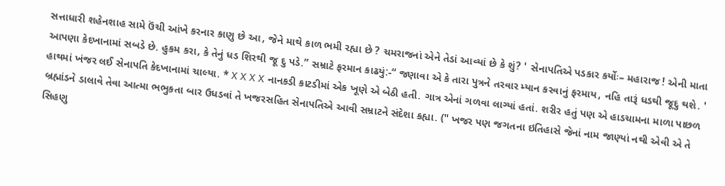સત્તાધારી શહેનશાહ સામે ઉંચી આંખે કરનાર કાણુ છે આ, જેને માથે કાળ ભમી રહ્યા છે ? ચમરાજનાં એને તેડાં આવ્યાં છે કે શું? ' સેનાપતિએ પડકાર કર્યોઃ– મહારાજ ! એની માતા આપણા કેદખાનામાં સબડે છે. હુકમ કરા, કે તેનું ધડ શિરથી જૂ દુ પડે.” સમ્રાટે ફરમાન કાઢયું:-“ જણાવા એ કે તારા પુત્રને તરવાર મ્યાન કરવાનું ફરમાય, નહિ તારૂં ધડથી જૂદુ થશે. ' હાથમાં ખંજર લઈ સેનાપતિ કેદખાનામાં ચાલ્યા. * X X X X નાનકડી કાટડીમાં એક ખૂણે એ બેઠી હતી. ગાત્ર એનાં ગળવા લાગ્યાં હતાં. શરીર હતું પણ એ હાડચામના માળા પાછળ બ્રહ્માંડને ડાલાવે તેવા આત્મા ભભુકતા બાર ઉધડવાં તે ખજરસહિત સેનાપતિએ આવી સમ્રાટને સંદેશા કહ્યા. (" ખજર પણ જગતના ઇતિહાસે જેનાં નામ જાણ્યાં નથી એવી એ તે સિહણુ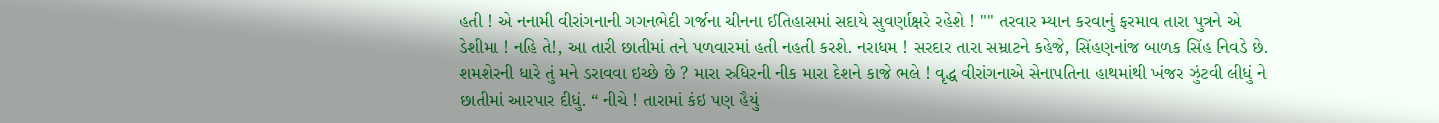હતી ! એ નનામી વીરાંગનાની ગગનભેદી ગર્જના ચીનના ઈતિહાસમાં સદાયે સુવર્ણાક્ષરે રહેશે ! "" તરવાર મ્યાન કરવાનું ફરમાવ તારા પુત્રને એ ડેશીમા ! નહિ તે!, આ તારી છાતીમાં તને પળવારમાં હતી નહતી કરશે. નરાધમ ! સરદાર તારા સમ્રાટને કહેજે, સિંહણનાંજ બાળક સિંહ નિવડે છે. શમશેરની ધારે તું મને ડરાવવા ઇચ્છે છે ? મારા રુધિરની નીક મારા દેશને કાજે ભલે ! વૃદ્ધ વીરાંગનાએ સેનાપતિના હાથમાંથી ખંજર ઝુંટવી લીધું ને છાતીમાં આરપાર દીધું. “ નીચે ! તારામાં કંઇ પણ હૈયું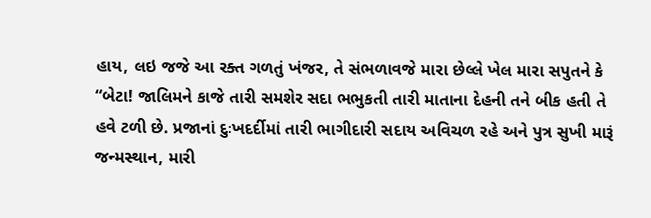હાય, લઇ જજે આ રક્ત ગળતું ખંજર, તે સંભળાવજે મારા છેલ્લે ખેલ મારા સપુતને કે “બેટા! જાલિમને કાજે તારી સમશેર સદા ભભુકતી તારી માતાના દેહની તને બીક હતી તે હવે ટળી છે. પ્રજાનાં દુઃખદર્દીમાં તારી ભાગીદારી સદાય અવિચળ રહે અને પુત્ર સુખી મારૂં જન્મસ્થાન, મારી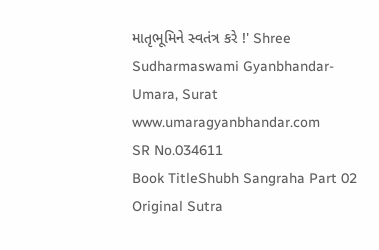માતૃભૂમિને સ્વતંત્ર કરે !' Shree Sudharmaswami Gyanbhandar-Umara, Surat www.umaragyanbhandar.com
SR No.034611
Book TitleShubh Sangraha Part 02
Original Sutra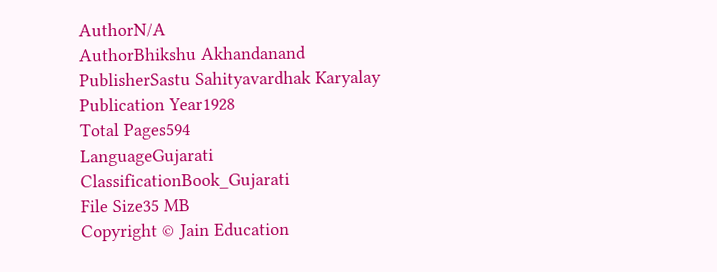AuthorN/A
AuthorBhikshu Akhandanand
PublisherSastu Sahityavardhak Karyalay
Publication Year1928
Total Pages594
LanguageGujarati
ClassificationBook_Gujarati
File Size35 MB
Copyright © Jain Education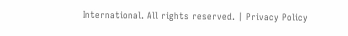International. All rights reserved. | Privacy Policy